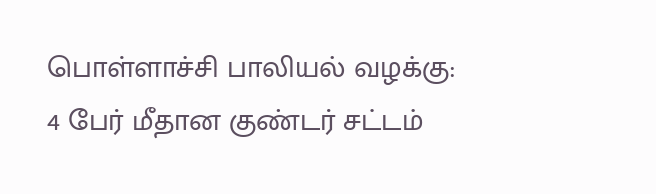பொள்ளாச்சி பாலியல் வழக்கு: 4 பேர் மீதான குண்டர் சட்டம்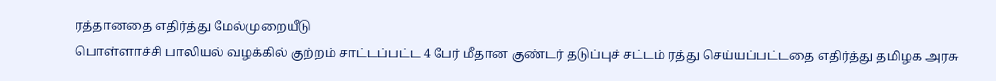ரத்தானதை எதிர்த்து மேல்முறையீடு
பொள்ளாச்சி பாலியல் வழக்கில் குற்றம் சாட்டப்பட்ட 4 பேர் மீதான குண்டர் தடுப்புச் சட்டம் ரத்து செய்யப்பட்டதை எதிர்த்து தமிழக அரசு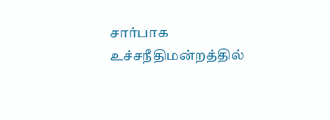சார்பாக உச்சநீதிமன்றத்தில்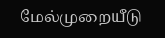மேல்முறையீடு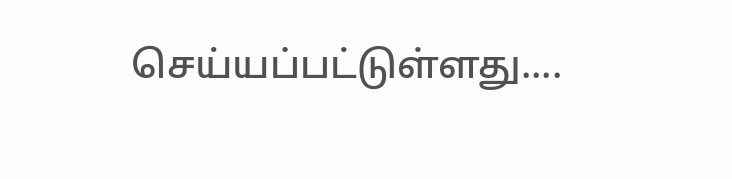செய்யப்பட்டுள்ளது....